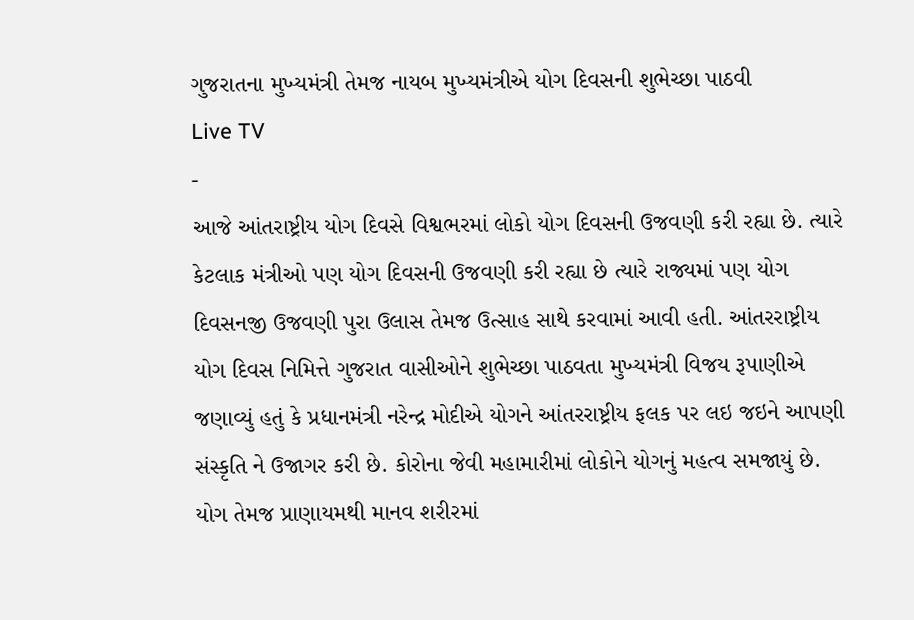ગુજરાતના મુખ્યમંત્રી તેમજ નાયબ મુખ્યમંત્રીએ યોગ દિવસની શુભેચ્છા પાઠવી
Live TV
-
આજે આંતરાષ્ટ્રીય યોગ દિવસે વિશ્વભરમાં લોકો યોગ દિવસની ઉજવણી કરી રહ્યા છે. ત્યારે કેટલાક મંત્રીઓ પણ યોગ દિવસની ઉજવણી કરી રહ્યા છે ત્યારે રાજ્યમાં પણ યોગ દિવસનજી ઉજવણી પુરા ઉલાસ તેમજ ઉત્સાહ સાથે કરવામાં આવી હતી. આંતરરાષ્ટ્રીય યોગ દિવસ નિમિત્તે ગુજરાત વાસીઓને શુભેચ્છા પાઠવતા મુખ્યમંત્રી વિજય રૂપાણીએ જણાવ્યું હતું કે પ્રધાનમંત્રી નરેન્દ્ર મોદીએ યોગને આંતરરાષ્ટ્રીય ફલક પર લઇ જઇને આપણી સંસ્કૃતિ ને ઉજાગર કરી છે. કોરોના જેવી મહામારીમાં લોકોને યોગનું મહત્વ સમજાયું છે. યોગ તેમજ પ્રાણાયમથી માનવ શરીરમાં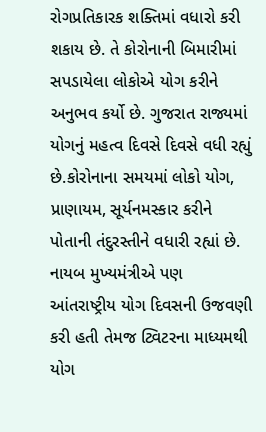રોગપ્રતિકારક શક્તિમાં વધારો કરી શકાય છે. તે કોરોનાની બિમારીમાં સપડાયેલા લોકોએ યોગ કરીને અનુભવ કર્યો છે. ગુજરાત રાજ્યમાં યોગનું મહત્વ દિવસે દિવસે વધી રહ્યું છે.કોરોનાના સમયમાં લોકો યોગ, પ્રાણાયમ, સૂર્યનમસ્કાર કરીને પોતાની તંદુરસ્તીને વધારી રહ્યાં છે.
નાયબ મુખ્યમંત્રીએ પણ આંતરાષ્ટ્રીય યોગ દિવસની ઉજવણી કરી હતી તેમજ ટ્વિટરના માધ્યમથી યોગ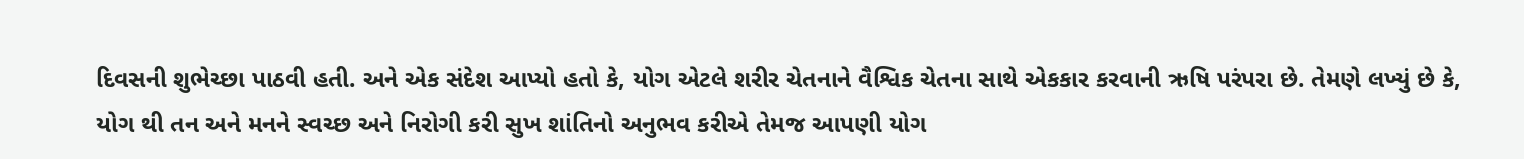દિવસની શુભેચ્છા પાઠવી હતી. અને એક સંદેશ આપ્યો હતો કે, યોગ એટલે શરીર ચેતનાને વૈશ્વિક ચેતના સાથે એકકાર કરવાની ઋષિ પરંપરા છે. તેમણે લખ્યું છે કે, યોગ થી તન અને મનને સ્વચ્છ અને નિરોગી કરી સુખ શાંતિનો અનુભવ કરીએ તેમજ આપણી યોગ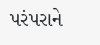પરંપરાને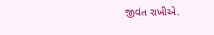જીવંત રાખીએ.